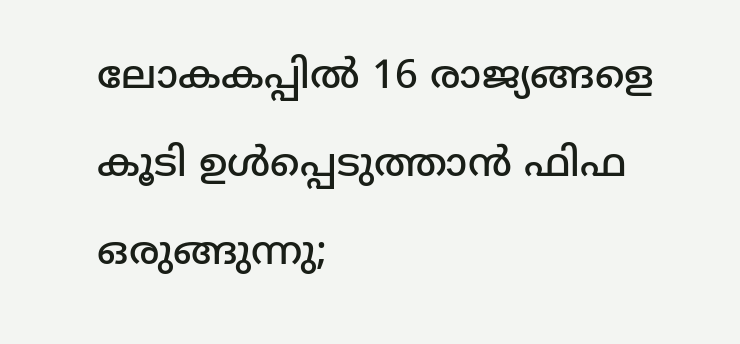ലോകകപ്പിൽ 16 രാജ്യങ്ങളെ കൂടി ഉൾപ്പെടുത്താൻ ഫിഫ ഒരുങ്ങുന്നു;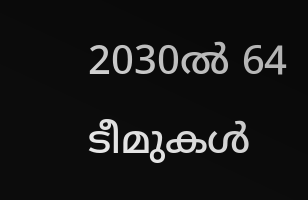2030ൽ 64 ടീമുകൾ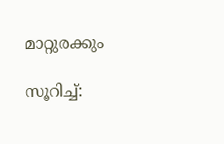മാറ്റുരക്കും

സൂറിച്ച്: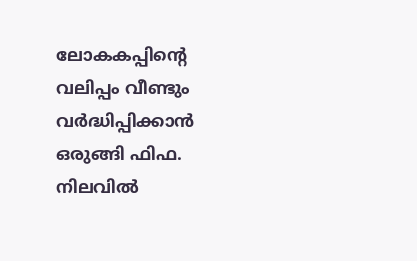ലോകകപ്പിന്റെ വലിപ്പം വീണ്ടും വർദ്ധിപ്പിക്കാൻ ഒരുങ്ങി ഫിഫ. നിലവിൽ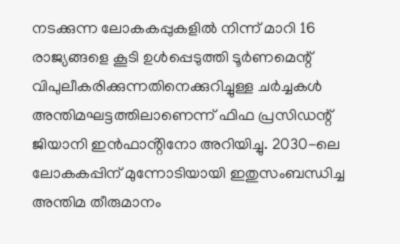നടക്കുന്ന ലോകകപ്പുകളിൽ നിന്ന് മാറി 16 രാജ്യങ്ങളെ കൂടി ഉൾപ്പെടുത്തി ടൂർണമെന്റ് വിപുലീകരിക്കുന്നതിനെക്കുറിച്ചുള്ള ചർച്ചകൾ അന്തിമഘട്ടത്തിലാണെന്ന് ഫിഫ പ്രസിഡന്റ് ജിയാനി ഇൻഫാൻ്റിനോ അറിയിച്ചു. 2030-ലെ ലോകകപ്പിന് മുന്നോടിയായി ഇതുസംബന്ധിച്ച അന്തിമ തീരുമാനം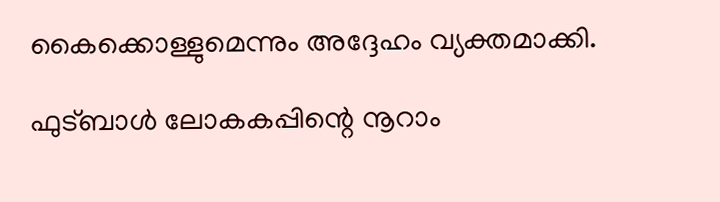കൈക്കൊള്ളുമെന്നും അദ്ദേഹം വ്യക്തമാക്കി.

ഫുട്ബാൾ ലോകകപ്പിന്റെ നൂറാം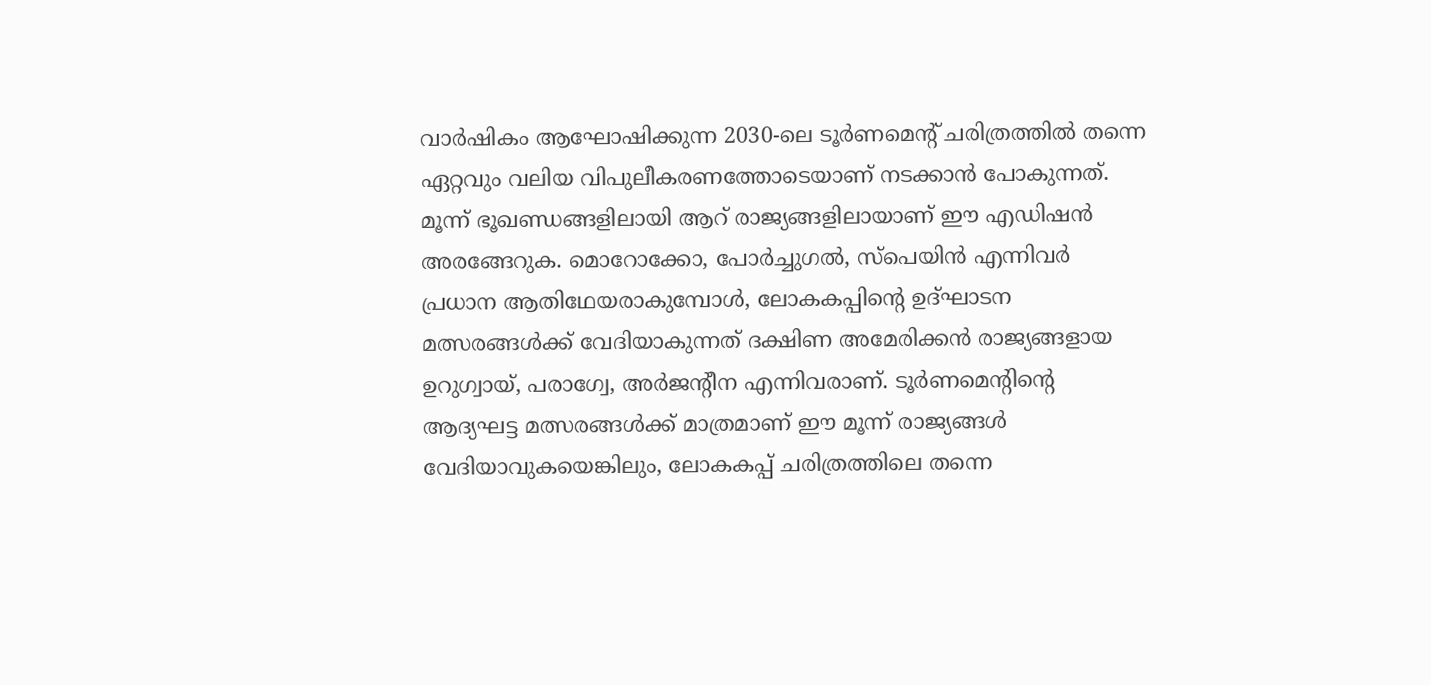വാർഷികം ആഘോഷിക്കുന്ന 2030-ലെ ടൂർണമെന്റ് ചരിത്രത്തിൽ തന്നെ ഏറ്റവും വലിയ വിപുലീകരണത്തോടെയാണ് നടക്കാൻ പോകുന്നത്. മൂന്ന് ഭൂഖണ്ഡങ്ങളിലായി ആറ് രാജ്യങ്ങളിലായാണ് ഈ എഡിഷൻ അരങ്ങേറുക. മൊറോക്കോ, പോർച്ചുഗൽ, സ്‌പെയിൻ എന്നിവർ പ്രധാന ആതിഥേയരാകുമ്പോൾ, ലോകകപ്പിന്റെ ഉദ്ഘാടന മത്സരങ്ങൾക്ക് വേദിയാകുന്നത് ദക്ഷിണ അമേരിക്കൻ രാജ്യങ്ങളായ ഉറുഗ്വായ്, പരാഗ്വേ, അർജന്റീന എന്നിവരാണ്. ടൂർണമെന്റിന്റെ ആദ്യഘട്ട മത്സരങ്ങൾക്ക് മാത്രമാണ് ഈ മൂന്ന് രാജ്യങ്ങൾ വേദിയാവുകയെങ്കിലും, ലോകകപ്പ് ചരിത്രത്തിലെ തന്നെ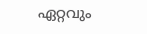ഏറ്റവും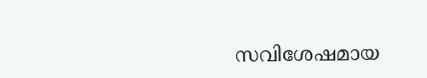സവിശേഷമായ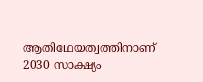ആതിഥേയത്വത്തിനാണ് 2030 സാക്ഷ്യം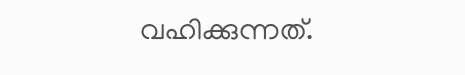വഹിക്കുന്നത്.